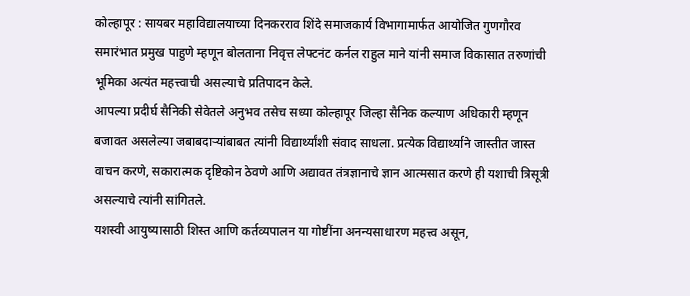कोल्हापूर : सायबर महाविद्यालयाच्या दिनकरराव शिंदे समाजकार्य विभागामार्फत आयोजित गुणगौरव समारंभात प्रमुख पाहुणे म्हणून बोलताना निवृत्त लेफ्टनंट कर्नल राहुल माने यांनी समाज विकासात तरुणांची भूमिका अत्यंत महत्त्वाची असल्याचे प्रतिपादन केले.
आपल्या प्रदीर्घ सैनिकी सेवेतले अनुभव तसेच सध्या कोल्हापूर जिल्हा सैनिक कल्याण अधिकारी म्हणून बजावत असलेल्या जबाबदाऱ्यांबाबत त्यांनी विद्यार्थ्यांशी संवाद साधला. प्रत्येक विद्यार्थ्याने जास्तीत जास्त वाचन करणे, सकारात्मक दृष्टिकोन ठेवणे आणि अद्यावत तंत्रज्ञानाचे ज्ञान आत्मसात करणे ही यशाची त्रिसूत्री असल्याचे त्यांनी सांगितले.
यशस्वी आयुष्यासाठी शिस्त आणि कर्तव्यपालन या गोष्टींना अनन्यसाधारण महत्त्व असून,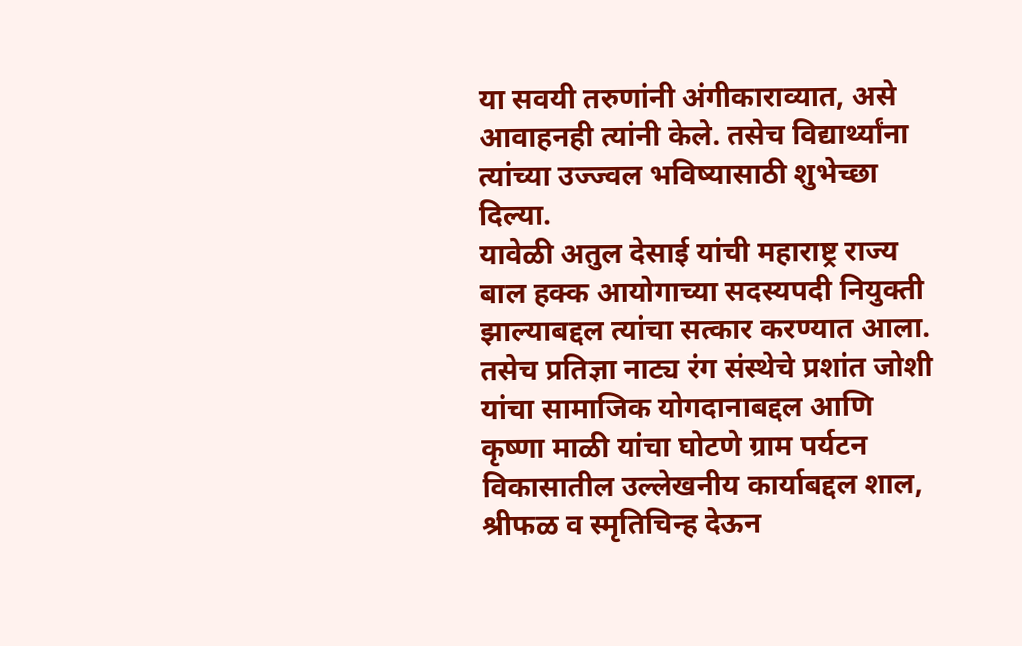या सवयी तरुणांनी अंगीकाराव्यात, असे आवाहनही त्यांनी केले. तसेच विद्यार्थ्यांना त्यांच्या उज्ज्वल भविष्यासाठी शुभेच्छा दिल्या.
यावेळी अतुल देसाई यांची महाराष्ट्र राज्य बाल हक्क आयोगाच्या सदस्यपदी नियुक्ती झाल्याबद्दल त्यांचा सत्कार करण्यात आला. तसेच प्रतिज्ञा नाट्य रंग संस्थेचे प्रशांत जोशी यांचा सामाजिक योगदानाबद्दल आणि कृष्णा माळी यांचा घोटणे ग्राम पर्यटन विकासातील उल्लेखनीय कार्याबद्दल शाल, श्रीफळ व स्मृतिचिन्ह देऊन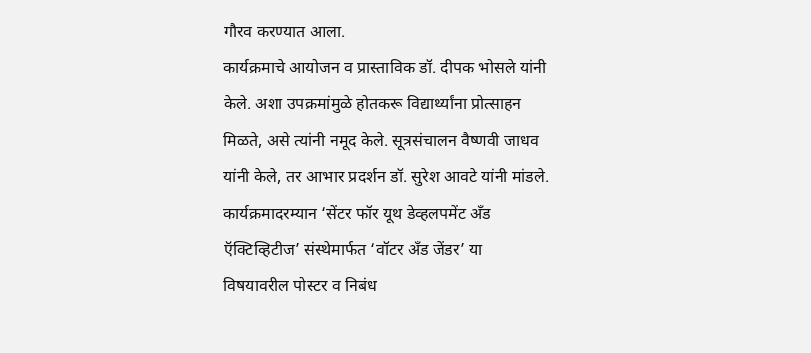गौरव करण्यात आला.
कार्यक्रमाचे आयोजन व प्रास्ताविक डॉ. दीपक भोसले यांनी केले. अशा उपक्रमांमुळे होतकरू विद्यार्थ्यांना प्रोत्साहन मिळते, असे त्यांनी नमूद केले. सूत्रसंचालन वैष्णवी जाधव यांनी केले, तर आभार प्रदर्शन डॉ. सुरेश आवटे यांनी मांडले.
कार्यक्रमादरम्यान ‘सेंटर फॉर यूथ डेव्हलपमेंट अँड ऍक्टिव्हिटीज’ संस्थेमार्फत ‘वॉटर अँड जेंडर’ या विषयावरील पोस्टर व निबंध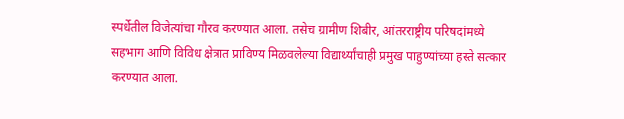स्पर्धेतील विजेत्यांचा गौरव करण्यात आला. तसेच ग्रामीण शिबीर, आंतरराष्ट्रीय परिषदांमध्ये सहभाग आणि विविध क्षेत्रात प्राविण्य मिळवलेल्या विद्यार्थ्यांचाही प्रमुख पाहुण्यांच्या हस्ते सत्कार करण्यात आला.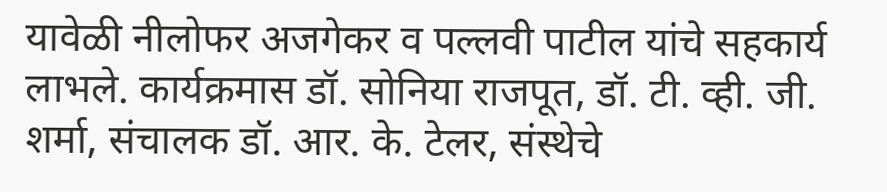यावेळी नीलोफर अजगेकर व पल्लवी पाटील यांचे सहकार्य लाभले. कार्यक्रमास डॉ. सोनिया राजपूत, डॉ. टी. व्ही. जी. शर्मा, संचालक डॉ. आर. के. टेलर, संस्थेचे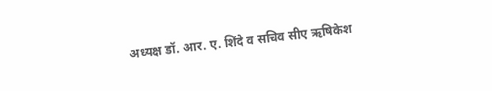अध्यक्ष डॉ. आर. ए. शिंदे व सचिव सीए ऋषिकेश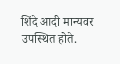शिंदे आदी मान्यवर उपस्थित होते.